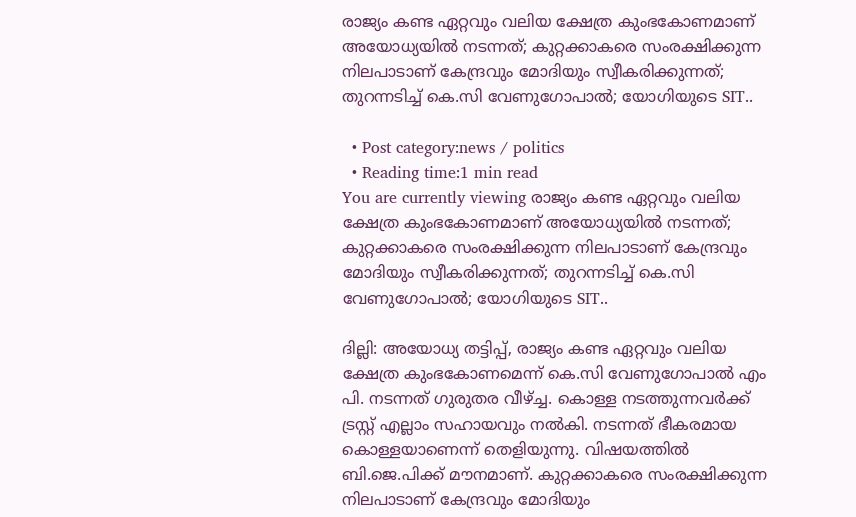രാജ്യം കണ്ട ഏറ്റവും വലിയ ക്ഷേത്ര കുംഭകോണമാണ് അയോധ്യയിൽ നടന്നത്; കുറ്റക്കാകരെ സംരക്ഷിക്കുന്ന നിലപാടാണ് കേന്ദ്രവും മോദിയും സ്വീകരിക്കുന്നത്; തുറന്നടിച്ച് കെ.സി വേണുഗോപാൽ; യോഗിയുടെ SIT..

  • Post category:news / politics
  • Reading time:1 min read
You are currently viewing രാജ്യം കണ്ട ഏറ്റവും വലിയ ക്ഷേത്ര കുംഭകോണമാണ് അയോധ്യയിൽ നടന്നത്; കുറ്റക്കാകരെ സംരക്ഷിക്കുന്ന നിലപാടാണ് കേന്ദ്രവും മോദിയും സ്വീകരിക്കുന്നത്; തുറന്നടിച്ച് കെ.സി വേണുഗോപാൽ; യോഗിയുടെ SIT..

ദില്ലി: അയോധ്യ തട്ടിപ്പ്, രാജ്യം കണ്ട ഏറ്റവും വലിയ ക്ഷേത്ര കുംഭകോണമെന്ന് കെ.സി വേണുഗോപാൽ എം പി. നടന്നത് ഗുരുതര വീഴ്ച്ച. കൊള്ള നടത്തുന്നവർക്ക് ട്രസ്റ്റ്‌ എല്ലാം സഹായവും നൽകി. നടന്നത് ഭീകരമായ കൊള്ളയാണെന്ന് തെളിയുന്നു. വിഷയത്തിൽ ബി.ജെ.പിക്ക് മൗനമാണ്. കുറ്റക്കാകരെ സംരക്ഷിക്കുന്ന നിലപാടാണ് കേന്ദ്രവും മോദിയും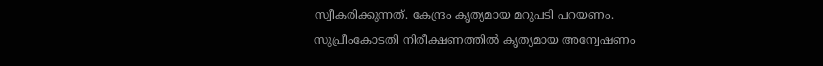സ്വീകരിക്കുന്നത്. കേന്ദ്രം കൃത്യമായ മറുപടി പറയണം. സുപ്രീംകോടതി നിരീക്ഷണത്തിൽ കൃത്യമായ അന്വേഷണം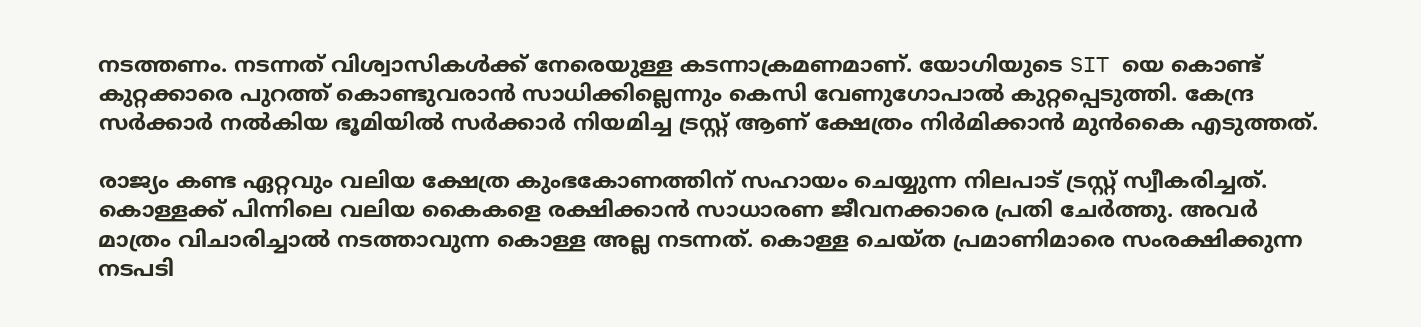നടത്തണം. നടന്നത് വിശ്വാസികൾക്ക് നേരെയുള്ള കടന്നാക്രമണമാണ്. യോഗിയുടെ SIT യെ കൊണ്ട് കുറ്റക്കാരെ പുറത്ത് കൊണ്ടുവരാൻ സാധിക്കില്ലെന്നും കെസി വേണുഗോപാൽ കുറ്റപ്പെടുത്തി. കേന്ദ്ര സർക്കാർ നൽകിയ ഭൂമിയിൽ സർക്കാർ നിയമിച്ച ട്രസ്റ്റ് ആണ് ക്ഷേത്രം നിർമിക്കാൻ മുൻകൈ എടുത്തത്.

രാജ്യം കണ്ട ഏറ്റവും വലിയ ക്ഷേത്ര കുംഭകോണത്തിന് സഹായം ചെയ്യുന്ന നിലപാട് ട്രസ്റ്റ് സ്വീകരിച്ചത്. കൊള്ളക്ക് പിന്നിലെ വലിയ കൈകളെ രക്ഷിക്കാൻ സാധാരണ ജീവനക്കാരെ പ്രതി ചേർത്തു. അവർ മാത്രം വിചാരിച്ചാൽ നടത്താവുന്ന കൊള്ള അല്ല നടന്നത്. കൊള്ള ചെയ്ത പ്രമാണിമാരെ സംരക്ഷിക്കുന്ന നടപടി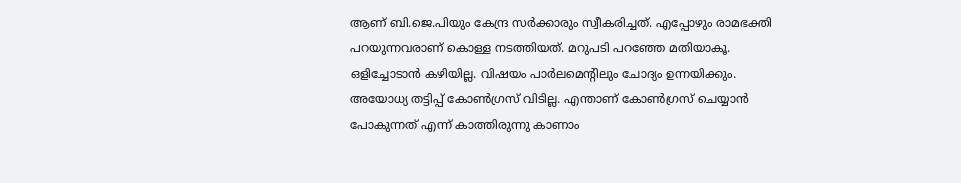ആണ് ബി.ജെ.പിയും കേന്ദ്ര സർക്കാരും സ്വീകരിച്ചത്. എപ്പോഴും രാമഭക്തി പറയുന്നവരാണ് കൊള്ള നടത്തിയത്. മറുപടി പറഞ്ഞേ മതിയാകൂ. ഒളിച്ചോടാൻ കഴിയില്ല. വിഷയം പാർലമെൻ്റിലും ചോദ്യം ഉന്നയിക്കും. അയോധ്യ തട്ടിപ്പ് കോൺഗ്രസ് വിടില്ല. എന്താണ് കോൺഗ്രസ് ചെയ്യാൻ പോകുന്നത് എന്ന് കാത്തിരുന്നു കാണാം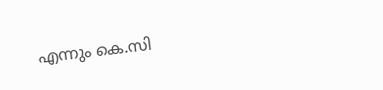എന്നും കെ.സി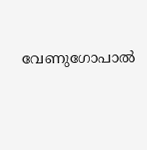വേണുഗോപാൽ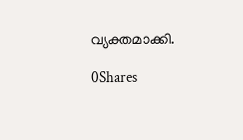വ്യക്തമാക്കി.

0Shares